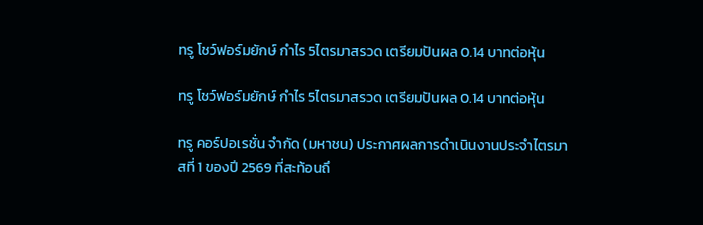ทรู โชว์ฟอร์มยักษ์ กำไร 5ไตรมาสรวด เตรียมปันผล 0.14 บาทต่อหุ้น

ทรู โชว์ฟอร์มยักษ์ กำไร 5ไตรมาสรวด เตรียมปันผล 0.14 บาทต่อหุ้น

ทรู คอร์ปอเรชั่น จำกัด (มหาชน) ประกาศผลการดำเนินงานประจำไตรมาสที่ 1 ของปี 2569 ที่สะท้อนถึ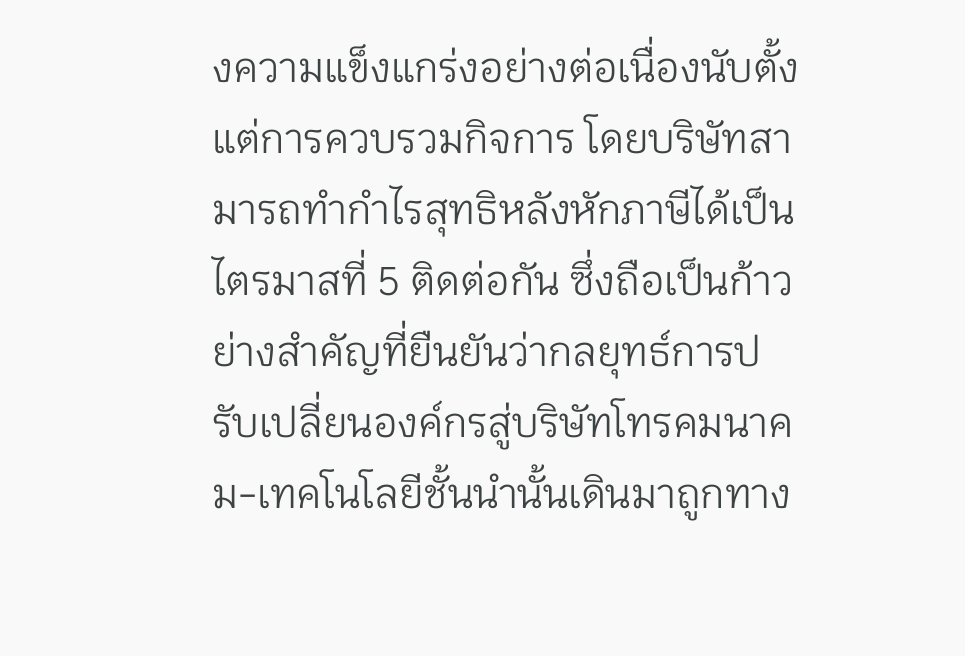งความแข็งแกร่งอย่างต่อเนื่องนับตั้งแต่การควบรวมกิจการ โดยบริษัทสามารถทำกำไรสุทธิหลังหักภาษีได้เป็นไตรมาสที่ 5 ติดต่อกัน ซึ่งถือเป็นก้าวย่างสำคัญที่ยืนยันว่ากลยุทธ์การปรับเปลี่ยนองค์กรสู่บริษัทโทรคมนาคม-เทคโนโลยีชั้นนำนั้นเดินมาถูกทาง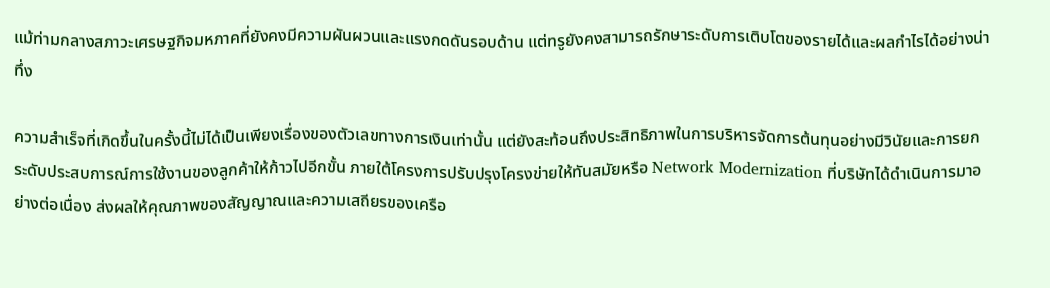แม้ท่ามกลางสภาวะเศรษฐกิจมหภาคที่ยังคงมีความผันผวนและแรงกดดันรอบด้าน แต่ทรูยังคงสามารถรักษาระดับการเติบโตของรายได้และผลกำไรได้อย่างน่าทึ่ง

ความสำเร็จที่เกิดขึ้นในครั้งนี้ไม่ได้เป็นเพียงเรื่องของตัวเลขทางการเงินเท่านั้น แต่ยังสะท้อนถึงประสิทธิภาพในการบริหารจัดการต้นทุนอย่างมีวินัยและการยกระดับประสบการณ์การใช้งานของลูกค้าให้ก้าวไปอีกขั้น ภายใต้โครงการปรับปรุงโครงข่ายให้ทันสมัยหรือ Network Modernization ที่บริษัทได้ดำเนินการมาอย่างต่อเนื่อง ส่งผลให้คุณภาพของสัญญาณและความเสถียรของเครือ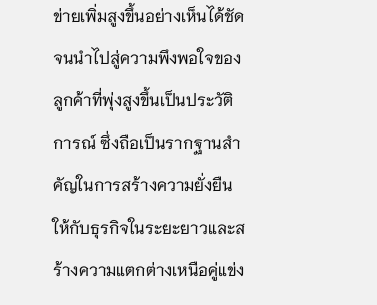ข่ายเพิ่มสูงขึ้นอย่างเห็นได้ชัด จนนำไปสู่ความพึงพอใจของลูกค้าที่พุ่งสูงขึ้นเป็นประวัติการณ์ ซึ่งถือเป็นรากฐานสำคัญในการสร้างความยั่งยืนให้กับธุรกิจในระยะยาวและสร้างความแตกต่างเหนือคู่แข่ง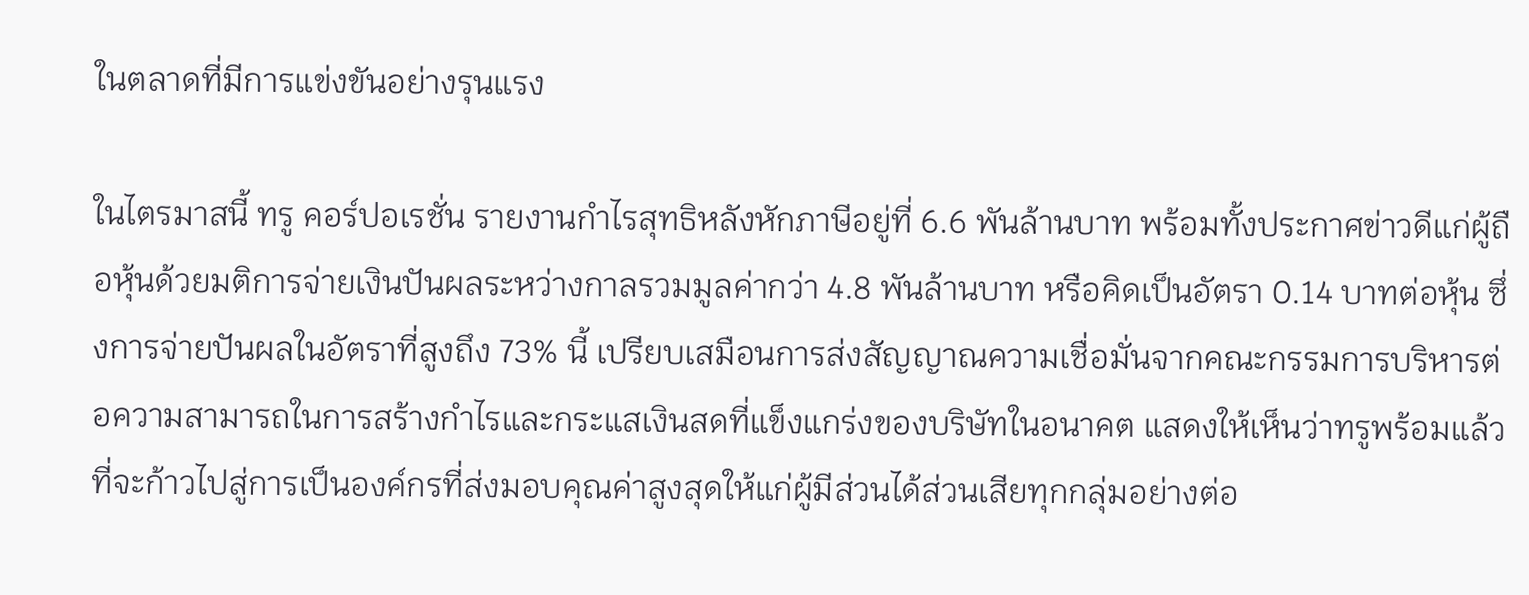ในตลาดที่มีการแข่งขันอย่างรุนแรง

ในไตรมาสนี้ ทรู คอร์ปอเรชั่น รายงานกำไรสุทธิหลังหักภาษีอยู่ที่ 6.6 พันล้านบาท พร้อมทั้งประกาศข่าวดีแก่ผู้ถือหุ้นด้วยมติการจ่ายเงินปันผลระหว่างกาลรวมมูลค่ากว่า 4.8 พันล้านบาท หรือคิดเป็นอัตรา 0.14 บาทต่อหุ้น ซึ่งการจ่ายปันผลในอัตราที่สูงถึง 73% นี้ เปรียบเสมือนการส่งสัญญาณความเชื่อมั่นจากคณะกรรมการบริหารต่อความสามารถในการสร้างกำไรและกระแสเงินสดที่แข็งแกร่งของบริษัทในอนาคต แสดงให้เห็นว่าทรูพร้อมแล้วที่จะก้าวไปสู่การเป็นองค์กรที่ส่งมอบคุณค่าสูงสุดให้แก่ผู้มีส่วนได้ส่วนเสียทุกกลุ่มอย่างต่อ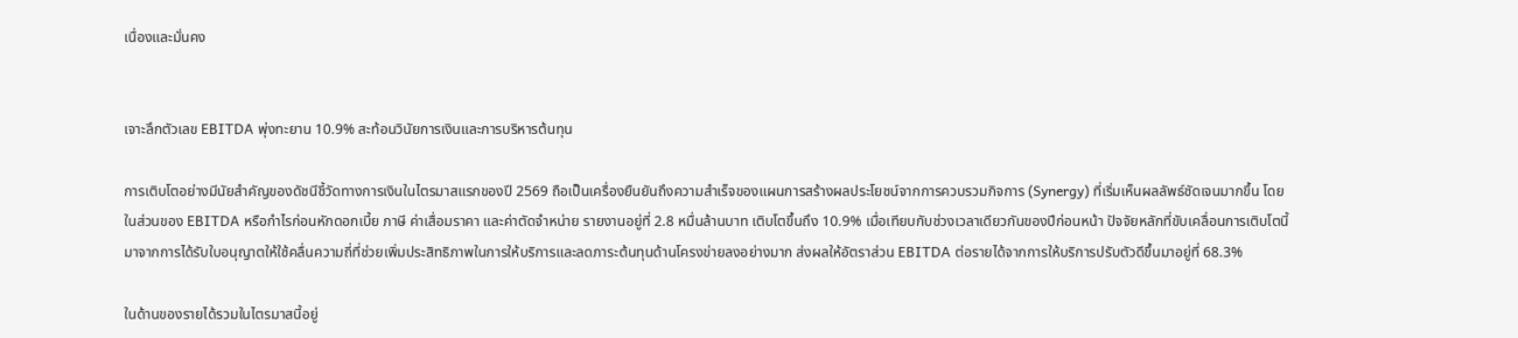เนื่องและมั่นคง


เจาะลึกตัวเลข EBITDA พุ่งทะยาน 10.9% สะท้อนวินัยการเงินและการบริหารต้นทุน

การเติบโตอย่างมีนัยสำคัญของดัชนีชี้วัดทางการเงินในไตรมาสแรกของปี 2569 ถือเป็นเครื่องยืนยันถึงความสำเร็จของแผนการสร้างผลประโยชน์จากการควบรวมกิจการ (Synergy) ที่เริ่มเห็นผลลัพธ์ชัดเจนมากขึ้น โดยในส่วนของ EBITDA หรือกำไรก่อนหักดอกเบี้ย ภาษี ค่าเสื่อมราคา และค่าตัดจำหน่าย รายงานอยู่ที่ 2.8 หมื่นล้านบาท เติบโตขึ้นถึง 10.9% เมื่อเทียบกับช่วงเวลาเดียวกันของปีก่อนหน้า ปัจจัยหลักที่ขับเคลื่อนการเติบโตนี้มาจากการได้รับใบอนุญาตให้ใช้คลื่นความถี่ที่ช่วยเพิ่มประสิทธิภาพในการให้บริการและลดภาระต้นทุนด้านโครงข่ายลงอย่างมาก ส่งผลให้อัตราส่วน EBITDA ต่อรายได้จากการให้บริการปรับตัวดีขึ้นมาอยู่ที่ 68.3%

ในด้านของรายได้รวมในไตรมาสนี้อยู่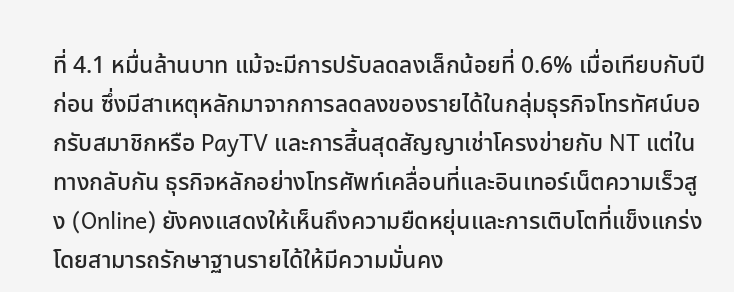ที่ 4.1 หมื่นล้านบาท แม้จะมีการปรับลดลงเล็กน้อยที่ 0.6% เมื่อเทียบกับปีก่อน ซึ่งมีสาเหตุหลักมาจากการลดลงของรายได้ในกลุ่มธุรกิจโทรทัศน์บอกรับสมาชิกหรือ PayTV และการสิ้นสุดสัญญาเช่าโครงข่ายกับ NT แต่ในทางกลับกัน ธุรกิจหลักอย่างโทรศัพท์เคลื่อนที่และอินเทอร์เน็ตความเร็วสูง (Online) ยังคงแสดงให้เห็นถึงความยืดหยุ่นและการเติบโตที่แข็งแกร่ง โดยสามารถรักษาฐานรายได้ให้มีความมั่นคง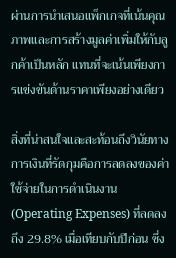ผ่านการนำเสนอแพ็กเกจที่เน้นคุณภาพและการสร้างมูลค่าเพิ่มให้กับลูกค้าเป็นหลัก แทนที่จะเน้นเพียงการแข่งขันด้านราคาเพียงอย่างเดียว

สิ่งที่น่าสนใจและสะท้อนถึงวินัยทางการเงินที่รัดกุมคือการลดลงของค่าใช้จ่ายในการดำเนินงาน (Operating Expenses) ที่ลดลงถึง 29.8% เมื่อเทียบกับปีก่อน ซึ่ง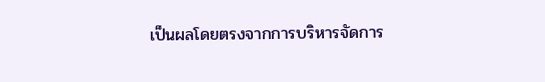เป็นผลโดยตรงจากการบริหารจัดการ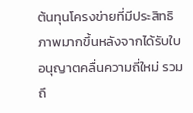ต้นทุนโครงข่ายที่มีประสิทธิภาพมากขึ้นหลังจากได้รับใบอนุญาตคลื่นความถี่ใหม่ รวมถึ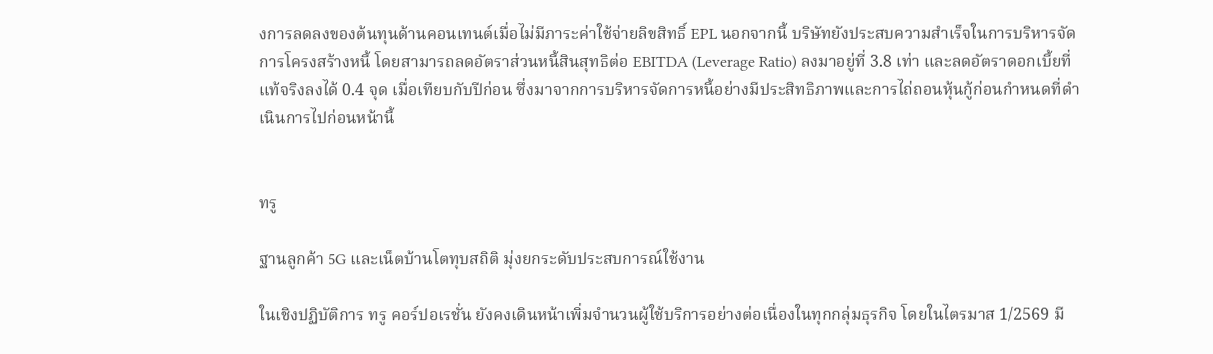งการลดลงของต้นทุนด้านคอนเทนต์เมื่อไม่มีภาระค่าใช้จ่ายลิขสิทธิ์ EPL นอกจากนี้ บริษัทยังประสบความสำเร็จในการบริหารจัดการโครงสร้างหนี้ โดยสามารถลดอัตราส่วนหนี้สินสุทธิต่อ EBITDA (Leverage Ratio) ลงมาอยู่ที่ 3.8 เท่า และลดอัตราดอกเบี้ยที่แท้จริงลงได้ 0.4 จุด เมื่อเทียบกับปีก่อน ซึ่งมาจากการบริหารจัดการหนี้อย่างมีประสิทธิภาพและการไถ่ถอนหุ้นกู้ก่อนกำหนดที่ดำเนินการไปก่อนหน้านี้


ทรู

ฐานลูกค้า 5G และเน็ตบ้านโตทุบสถิติ มุ่งยกระดับประสบการณ์ใช้งาน

ในเชิงปฏิบัติการ ทรู คอร์ปอเรชั่น ยังคงเดินหน้าเพิ่มจำนวนผู้ใช้บริการอย่างต่อเนื่องในทุกกลุ่มธุรกิจ โดยในไตรมาส 1/2569 มี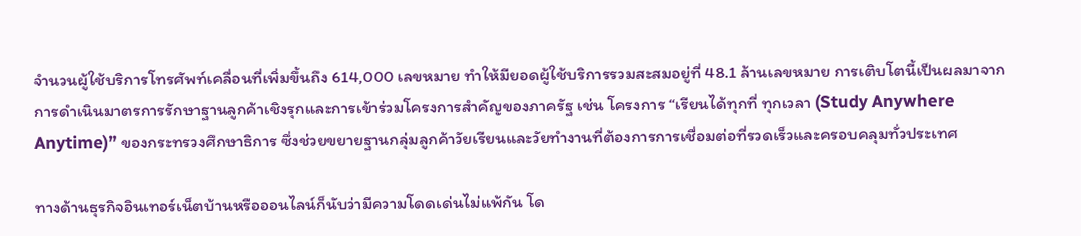จำนวนผู้ใช้บริการโทรศัพท์เคลื่อนที่เพิ่มขึ้นถึง 614,000 เลขหมาย ทำให้มียอดผู้ใช้บริการรวมสะสมอยู่ที่ 48.1 ล้านเลขหมาย การเติบโตนี้เป็นผลมาจากการดำเนินมาตรการรักษาฐานลูกค้าเชิงรุกและการเข้าร่วมโครงการสำคัญของภาครัฐ เช่น โครงการ “เรียนได้ทุกที่ ทุกเวลา (Study Anywhere Anytime)” ของกระทรวงศึกษาธิการ ซึ่งช่วยขยายฐานกลุ่มลูกค้าวัยเรียนและวัยทำงานที่ต้องการการเชื่อมต่อที่รวดเร็วและครอบคลุมทั่วประเทศ

ทางด้านธุรกิจอินเทอร์เน็ตบ้านหรือออนไลน์ก็นับว่ามีความโดดเด่นไม่แพ้กัน โด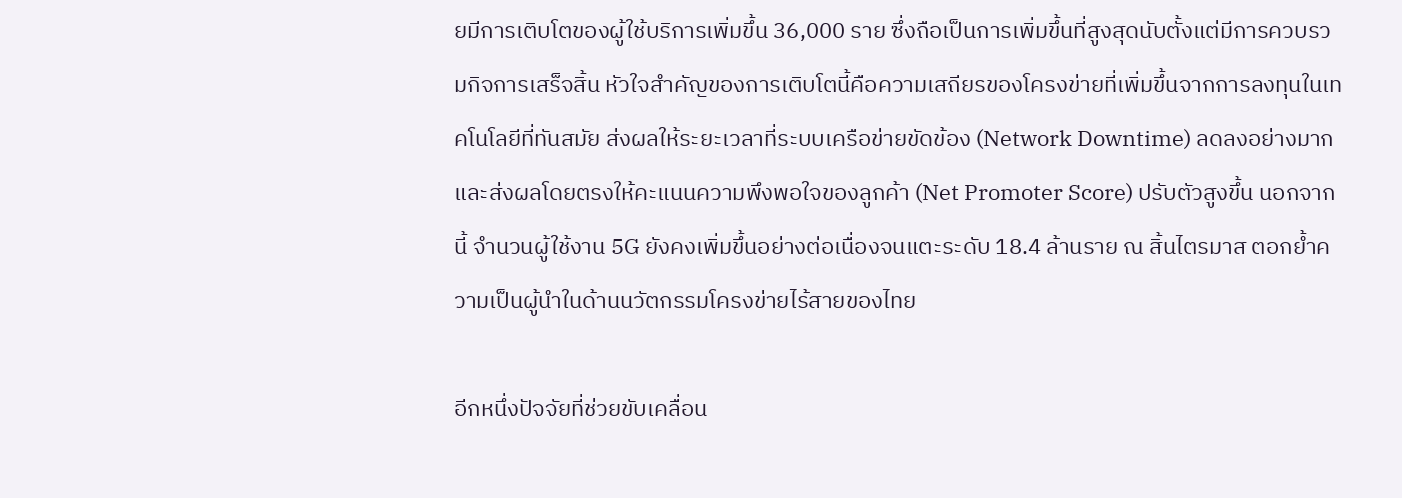ยมีการเติบโตของผู้ใช้บริการเพิ่มขึ้น 36,000 ราย ซึ่งถือเป็นการเพิ่มขึ้นที่สูงสุดนับตั้งแต่มีการควบรวมกิจการเสร็จสิ้น หัวใจสำคัญของการเติบโตนี้คือความเสถียรของโครงข่ายที่เพิ่มขึ้นจากการลงทุนในเทคโนโลยีที่ทันสมัย ส่งผลให้ระยะเวลาที่ระบบเครือข่ายขัดข้อง (Network Downtime) ลดลงอย่างมาก และส่งผลโดยตรงให้คะแนนความพึงพอใจของลูกค้า (Net Promoter Score) ปรับตัวสูงขึ้น นอกจากนี้ จำนวนผู้ใช้งาน 5G ยังคงเพิ่มขึ้นอย่างต่อเนื่องจนแตะระดับ 18.4 ล้านราย ณ สิ้นไตรมาส ตอกย้ำความเป็นผู้นำในด้านนวัตกรรมโครงข่ายไร้สายของไทย

อีกหนึ่งปัจจัยที่ช่วยขับเคลื่อน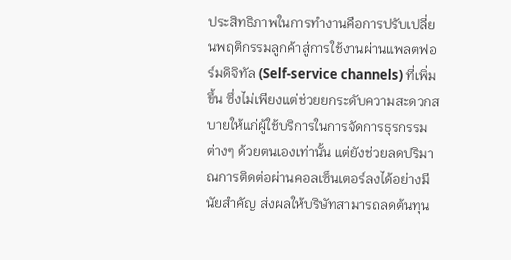ประสิทธิภาพในการทำงานคือการปรับเปลี่ยนพฤติกรรมลูกค้าสู่การใช้งานผ่านแพลตฟอร์มดิจิทัล (Self-service channels) ที่เพิ่มขึ้น ซึ่งไม่เพียงแต่ช่วยยกระดับความสะดวกสบายให้แก่ผู้ใช้บริการในการจัดการธุรกรรมต่างๆ ด้วยตนเองเท่านั้น แต่ยังช่วยลดปริมาณการติดต่อผ่านคอลเซ็นเตอร์ลงได้อย่างมีนัยสำคัญ ส่งผลให้บริษัทสามารถลดต้นทุน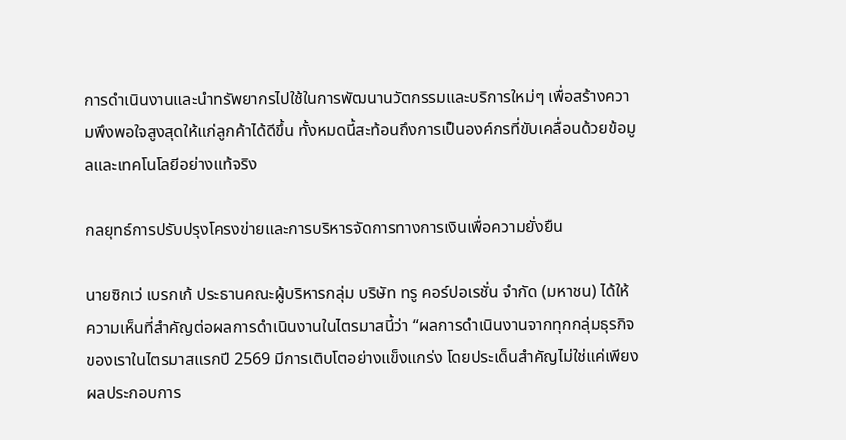การดำเนินงานและนำทรัพยากรไปใช้ในการพัฒนานวัตกรรมและบริการใหม่ๆ เพื่อสร้างความพึงพอใจสูงสุดให้แก่ลูกค้าได้ดีขึ้น ทั้งหมดนี้สะท้อนถึงการเป็นองค์กรที่ขับเคลื่อนด้วยข้อมูลและเทคโนโลยีอย่างแท้จริง

กลยุทธ์การปรับปรุงโครงข่ายและการบริหารจัดการทางการเงินเพื่อความยั่งยืน

นายซิกเว่ เบรกเก้ ประธานคณะผู้บริหารกลุ่ม บริษัท ทรู คอร์ปอเรชั่น จำกัด (มหาชน) ได้ให้ความเห็นที่สำคัญต่อผลการดำเนินงานในไตรมาสนี้ว่า “ผลการดำเนินงานจากทุกกลุ่มธุรกิจของเราในไตรมาสแรกปี 2569 มีการเติบโตอย่างแข็งแกร่ง โดยประเด็นสำคัญไม่ใช่แค่เพียงผลประกอบการ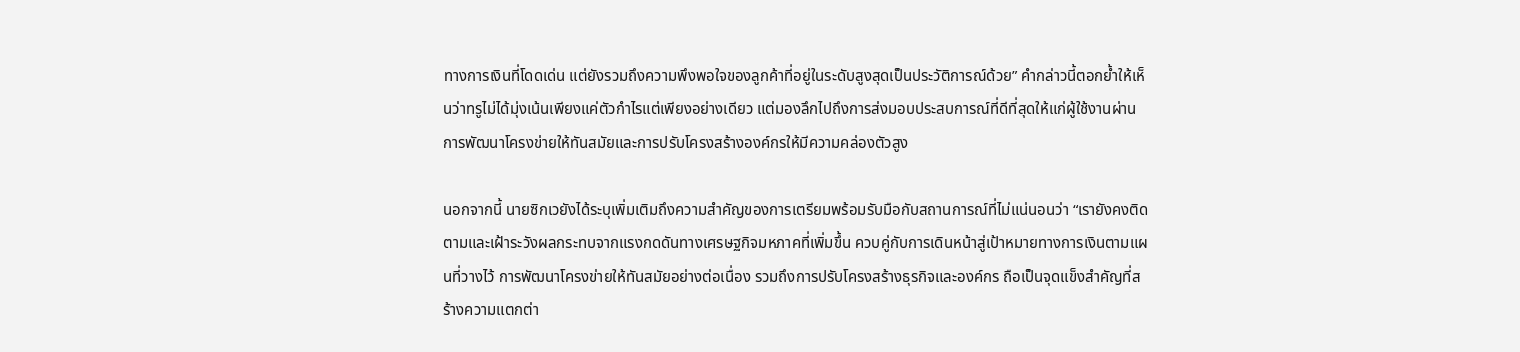ทางการเงินที่โดดเด่น แต่ยังรวมถึงความพึงพอใจของลูกค้าที่อยู่ในระดับสูงสุดเป็นประวัติการณ์ด้วย” คำกล่าวนี้ตอกย้ำให้เห็นว่าทรูไม่ได้มุ่งเน้นเพียงแค่ตัวกำไรแต่เพียงอย่างเดียว แต่มองลึกไปถึงการส่งมอบประสบการณ์ที่ดีที่สุดให้แก่ผู้ใช้งานผ่านการพัฒนาโครงข่ายให้ทันสมัยและการปรับโครงสร้างองค์กรให้มีความคล่องตัวสูง

นอกจากนี้ นายซิกเวยังได้ระบุเพิ่มเติมถึงความสำคัญของการเตรียมพร้อมรับมือกับสถานการณ์ที่ไม่แน่นอนว่า “เรายังคงติดตามและเฝ้าระวังผลกระทบจากแรงกดดันทางเศรษฐกิจมหภาคที่เพิ่มขึ้น ควบคู่กับการเดินหน้าสู่เป้าหมายทางการเงินตามแผนที่วางไว้ การพัฒนาโครงข่ายให้ทันสมัยอย่างต่อเนื่อง รวมถึงการปรับโครงสร้างธุรกิจและองค์กร ถือเป็นจุดแข็งสำคัญที่สร้างความแตกต่า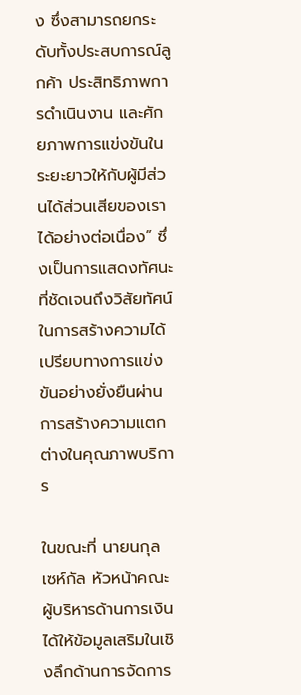ง ซึ่งสามารถยกระดับทั้งประสบการณ์ลูกค้า ประสิทธิภาพการดำเนินงาน และศักยภาพการแข่งขันในระยะยาวให้กับผู้มีส่วนได้ส่วนเสียของเราได้อย่างต่อเนื่อง” ซึ่งเป็นการแสดงทัศนะที่ชัดเจนถึงวิสัยทัศน์ในการสร้างความได้เปรียบทางการแข่งขันอย่างยั่งยืนผ่านการสร้างความแตกต่างในคุณภาพบริการ

ในขณะที่ นายนกุล เซห์กัล หัวหน้าคณะผู้บริหารด้านการเงิน ได้ให้ข้อมูลเสริมในเชิงลึกด้านการจัดการ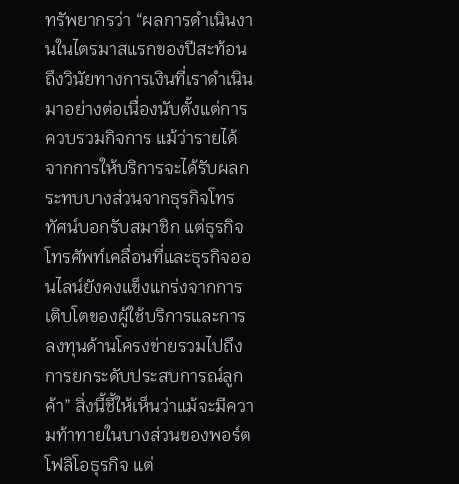ทรัพยากรว่า “ผลการดำเนินงานในไตรมาสแรกของปีสะท้อนถึงวินัยทางการเงินที่เราดำเนินมาอย่างต่อเนื่องนับตั้งแต่การควบรวมกิจการ แม้ว่ารายได้จากการให้บริการจะได้รับผลกระทบบางส่วนจากธุรกิจโทรทัศน์บอกรับสมาชิก แต่ธุรกิจโทรศัพท์เคลื่อนที่และธุรกิจออนไลน์ยังคงแข็งแกร่งจากการเติบโตของผู้ใช้บริการและการลงทุนด้านโครงข่ายรวมไปถึงการยกระดับประสบการณ์ลูกค้า” สิ่งนี้ชี้ให้เห็นว่าแม้จะมีความท้าทายในบางส่วนของพอร์ตโฟลิโอธุรกิจ แต่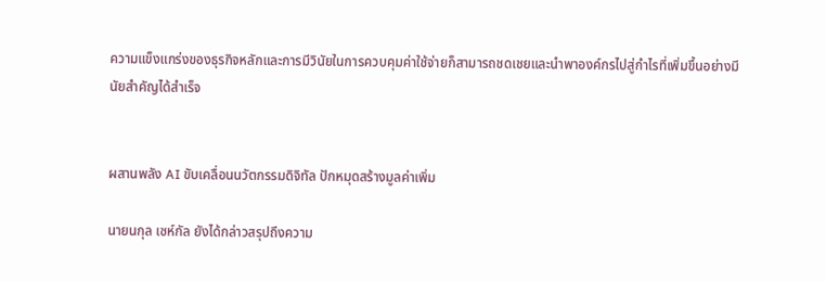ความแข็งแกร่งของธุรกิจหลักและการมีวินัยในการควบคุมค่าใช้จ่ายก็สามารถชดเชยและนำพาองค์กรไปสู่กำไรที่เพิ่มขึ้นอย่างมีนัยสำคัญได้สำเร็จ


ผสานพลัง AI ขับเคลื่อนนวัตกรรมดิจิทัล ปักหมุดสร้างมูลค่าเพิ่ม

นายนกุล เซห์กัล ยังได้กล่าวสรุปถึงความ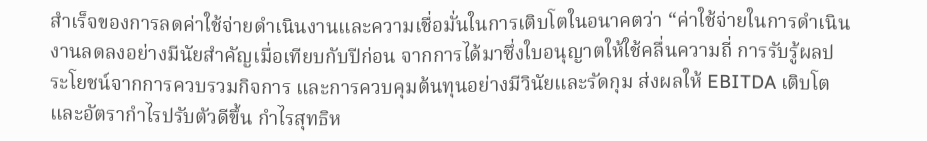สำเร็จของการลดค่าใช้จ่ายดำเนินงานและความเชื่อมั่นในการเติบโตในอนาคตว่า “ค่าใช้จ่ายในการดำเนินงานลดลงอย่างมีนัยสำคัญเมื่อเทียบกับปีก่อน จากการได้มาซึ่งใบอนุญาตให้ใช้คลื่นความถี่ การรับรู้ผลประโยชน์จากการควบรวมกิจการ และการควบคุมต้นทุนอย่างมีวินัยและรัดกุม ส่งผลให้ EBITDA เติบโต และอัตรากำไรปรับตัวดีขึ้น กำไรสุทธิห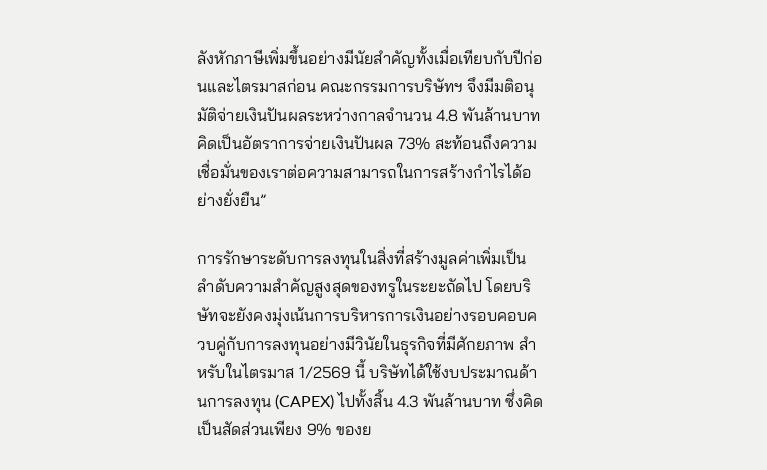ลังหักภาษีเพิ่มขึ้นอย่างมีนัยสำคัญทั้งเมื่อเทียบกับปีก่อนและไตรมาสก่อน คณะกรรมการบริษัทฯ จึงมีมติอนุมัติจ่ายเงินปันผลระหว่างกาลจำนวน 4.8 พันล้านบาท คิดเป็นอัตราการจ่ายเงินปันผล 73% สะท้อนถึงความเชื่อมั่นของเราต่อความสามารถในการสร้างกำไรได้อย่างยั่งยืน”

การรักษาระดับการลงทุนในสิ่งที่สร้างมูลค่าเพิ่มเป็นลำดับความสำคัญสูงสุดของทรูในระยะถัดไป โดยบริษัทจะยังคงมุ่งเน้นการบริหารการเงินอย่างรอบคอบควบคู่กับการลงทุนอย่างมีวินัยในธุรกิจที่มีศักยภาพ สำหรับในไตรมาส 1/2569 นี้ บริษัทได้ใช้งบประมาณด้านการลงทุน (CAPEX) ไปทั้งสิ้น 4.3 พันล้านบาท ซึ่งคิดเป็นสัดส่วนเพียง 9% ของย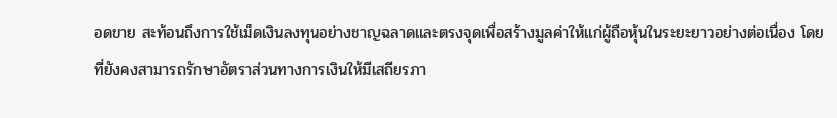อดขาย สะท้อนถึงการใช้เม็ดเงินลงทุนอย่างชาญฉลาดและตรงจุดเพื่อสร้างมูลค่าให้แก่ผู้ถือหุ้นในระยะยาวอย่างต่อเนื่อง โดยที่ยังคงสามารถรักษาอัตราส่วนทางการเงินให้มีเสถียรภา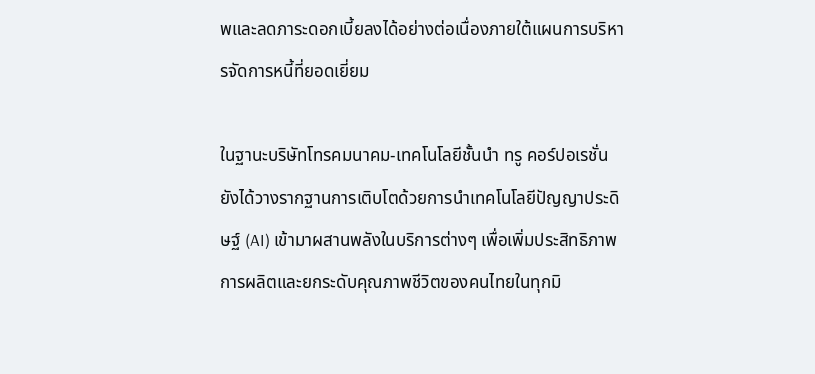พและลดภาระดอกเบี้ยลงได้อย่างต่อเนื่องภายใต้แผนการบริหารจัดการหนี้ที่ยอดเยี่ยม

ในฐานะบริษัทโทรคมนาคม-เทคโนโลยีชั้นนำ ทรู คอร์ปอเรชั่น ยังได้วางรากฐานการเติบโตด้วยการนำเทคโนโลยีปัญญาประดิษฐ์ (AI) เข้ามาผสานพลังในบริการต่างๆ เพื่อเพิ่มประสิทธิภาพการผลิตและยกระดับคุณภาพชีวิตของคนไทยในทุกมิ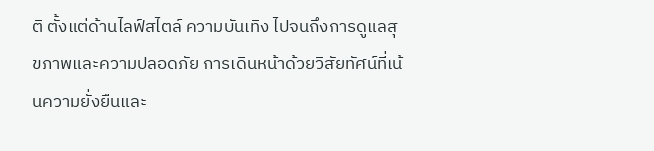ติ ตั้งแต่ด้านไลฟ์สไตล์ ความบันเทิง ไปจนถึงการดูแลสุขภาพและความปลอดภัย การเดินหน้าด้วยวิสัยทัศน์ที่เน้นความยั่งยืนและ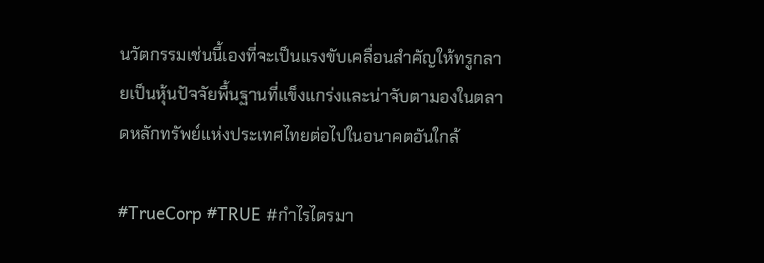นวัตกรรมเช่นนี้เองที่จะเป็นแรงขับเคลื่อนสำคัญให้ทรูกลายเป็นหุ้นปัจจัยพื้นฐานที่แข็งแกร่งและน่าจับตามองในตลาดหลักทรัพย์แห่งประเทศไทยต่อไปในอนาคตอันใกล้

#TrueCorp #TRUE #กำไรไตรมา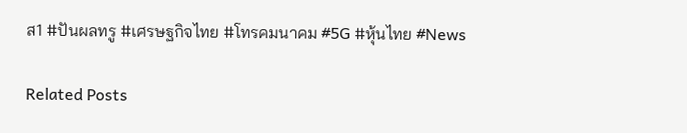ส1 #ปันผลทรู #เศรษฐกิจไทย #โทรคมนาคม #5G #หุ้นไทย #News

Related Posts